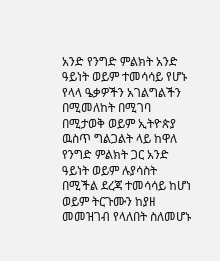አንድ የንግድ ምልክት አንድ ዓይነት ወይም ተመሳሳይ የሆኑ የላላ ዔቃዎችን አገልግልችን በሚመለከት በሚገባ በሚታወቅ ወይም ኢትዮጵያ ዉስጥ ግልጋልት ላይ ከዋለ የንግድ ምልክት ጋር አንድ ዓይነት ወይም ሉያሳስት በሚችል ደረጃ ተመሳሳይ ከሆነ ወይም ትርጉሙን ከያዘ መመዝገብ የላለበት ስለመሆኑ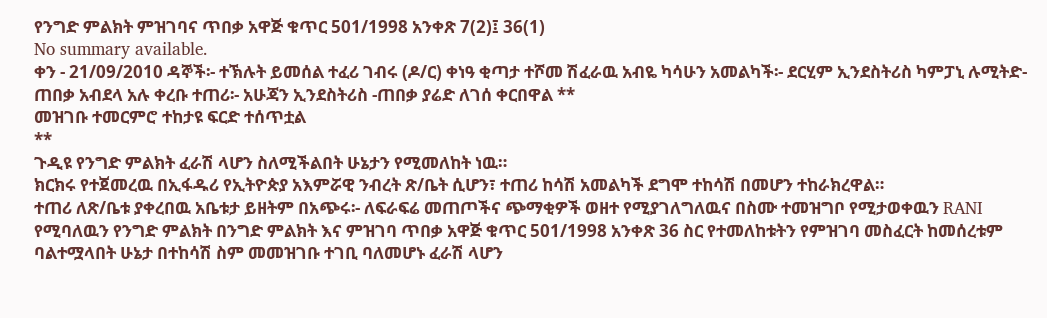የንግድ ምልክት ምዝገባና ጥበቃ አዋጅ ቁጥር 501/1998 አንቀጽ 7(2)፤ 36(1)
No summary available.
ቀን - 21/09/2010 ዳኞች፡- ተኽሉት ይመሰል ተፈሪ ገብሩ (ዶ/ር) ቀነዓ ቂጣታ ተሾመ ሽፈራዉ አብዬ ካሳሁን አመልካች፡- ደርሂም ኢንደስትሪስ ካምፓኒ ሉሚትድ-ጠበቃ አብደላ አሉ ቀረቡ ተጠሪ፡- አሁጃን ኢንደስትሪስ -ጠበቃ ያሬድ ለገሰ ቀርበዋል **
መዝገቡ ተመርምሮ ተከታዩ ፍርድ ተሰጥቷል
**
ጉዲዩ የንግድ ምልክት ፈራሽ ላሆን ስለሚችልበት ሁኔታን የሚመለከት ነዉ።
ክርክሩ የተጀመረዉ በኢፋዱሪ የኢትዮጵያ አእምሯዊ ንብረት ጽ/ቤት ሲሆን፣ ተጠሪ ከሳሽ አመልካች ደግሞ ተከሳሽ በመሆን ተከራክረዋል።
ተጠሪ ለጽ/ቤቱ ያቀረበዉ አቤቱታ ይዘትም በአጭሩ፡- ለፍራፍሬ መጠጦችና ጭማቂዎች ወዘተ የሚያገለግለዉና በስሙ ተመዝግቦ የሚታወቀዉን RANI የሚባለዉን የንግድ ምልክት በንግድ ምልክት እና ምዝገባ ጥበቃ አዋጅ ቁጥር 501/1998 አንቀጽ 36 ስር የተመለከቱትን የምዝገባ መስፈርት ከመሰረቱም ባልተሟላበት ሁኔታ በተከሳሽ ስም መመዝገቡ ተገቢ ባለመሆኑ ፈራሽ ላሆን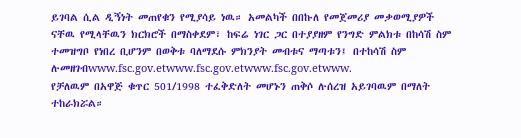ይገባል ሲል ዲኝነት መጠየቁን የሚያሳይ ነዉ። አመልካች በበኩለ የመጀመሪያ መቃወሚያዎች ናቸዉ የሚላቸዉን ክርክሮች በማስቀደም፣ ከፍሬ ነገር ጋር በተያያዘም የንግድ ምልክቱ በከሳሽ ስም ተመዝግቦ የነበረ ቢሆንም በወቅቱ ባለማደሱ ምክንያት መብቱና ማጣቱን፤ በተከሳሽ ስም ሉመዘገብwww.fsc.gov.etwww.fsc.gov.etwww.fsc.gov.etwww.
የቻለዉም በአዋጅ ቁጥር 501/1998 ተፈቅድለት መሆኑን ጠቅሶ ሉሰረዝ አይገባዉም በማለት ተከራክሯል።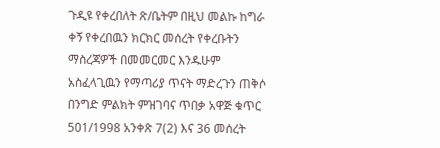ጉዲዩ የቀረበለት ጽ/ቤትም በዚህ መልኩ ከግራ ቀኝ የቀረበዉን ክርክር መሰረት የቀረቡትን ማስረጃዎች በመመርመር እንዱሁም አስፈላጊዉን የማጣሪያ ጥናት ማድረጉን ጠቅሶ በንግድ ምልክት ምዝገባና ጥበቃ አዋጅ ቁጥር 501/1998 አንቀጽ 7(2) እና 36 መሰረት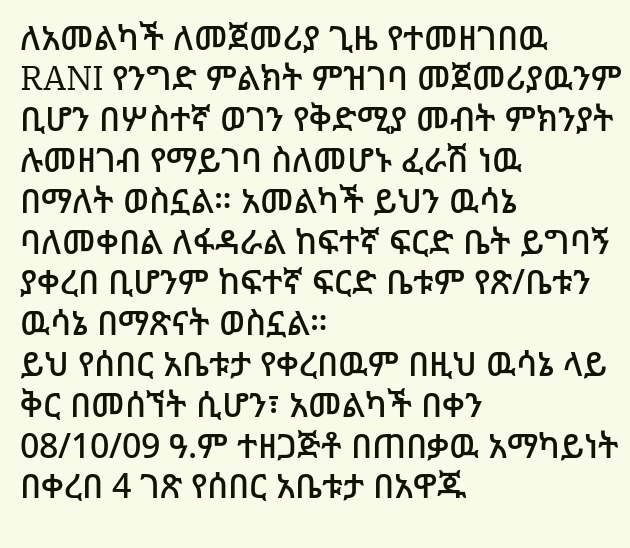ለአመልካች ለመጀመሪያ ጊዜ የተመዘገበዉ RANI የንግድ ምልክት ምዝገባ መጀመሪያዉንም ቢሆን በሦስተኛ ወገን የቅድሚያ መብት ምክንያት ሉመዘገብ የማይገባ ስለመሆኑ ፈራሽ ነዉ በማለት ወስኗል። አመልካች ይህን ዉሳኔ ባለመቀበል ለፋዳራል ከፍተኛ ፍርድ ቤት ይግባኝ ያቀረበ ቢሆንም ከፍተኛ ፍርድ ቤቱም የጽ/ቤቱን ዉሳኔ በማጽናት ወስኗል።
ይህ የሰበር አቤቱታ የቀረበዉም በዚህ ዉሳኔ ላይ ቅር በመሰኘት ሲሆን፣ አመልካች በቀን 08/10/09 ዓ.ም ተዘጋጅቶ በጠበቃዉ አማካይነት በቀረበ 4 ገጽ የሰበር አቤቱታ በአዋጁ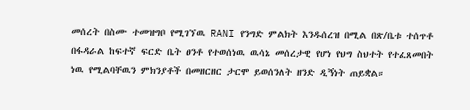መሰረት በስሙ ተመዝግቦ የሚገኘዉ RANI የንግድ ምልክት እንዱሰረዝ በሚል በጽ/ቤቱ ተሰጥቶ በፋዳራል ከፍተኛ ፍርድ ቤት ፀንቶ የተወሰነዉ ዉሳኔ መሰረታዊ የሆነ የህግ ስህተት የተፈጸመበት ነዉ የሚልባቸዉን ምክንያቶች በመዘርዘር ታርሞ ይወሰንለት ዘንድ ዲኝነት ጠይቋል።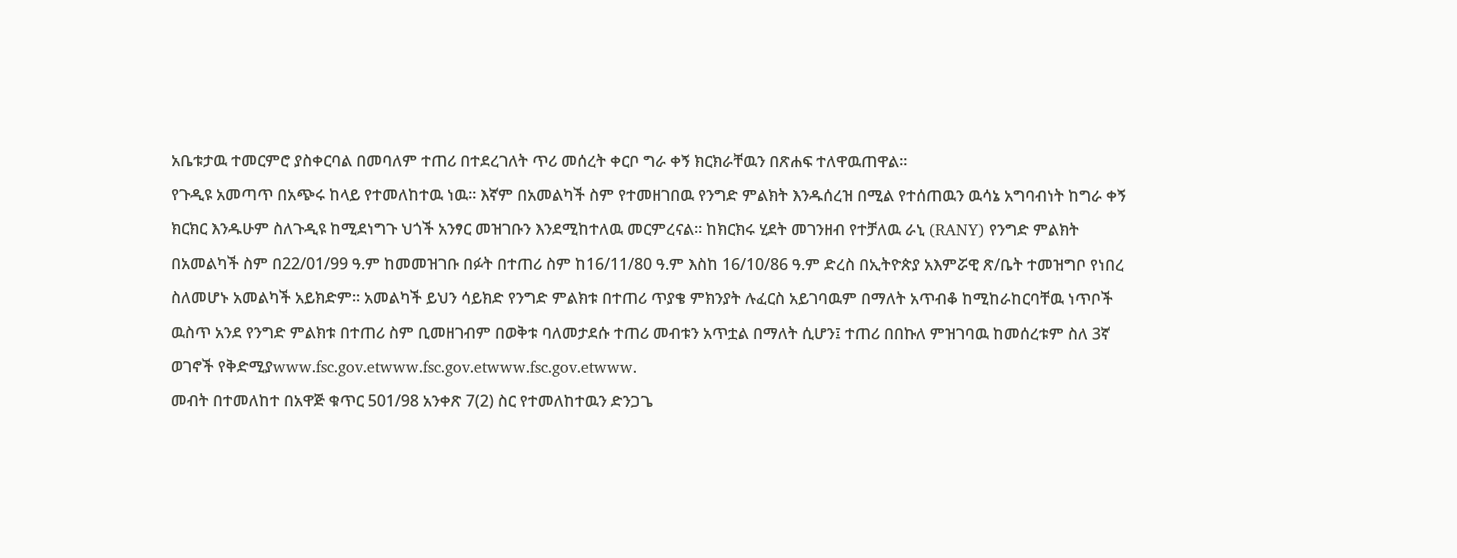አቤቱታዉ ተመርምሮ ያስቀርባል በመባለም ተጠሪ በተደረገለት ጥሪ መሰረት ቀርቦ ግራ ቀኝ ክርክራቸዉን በጽሐፍ ተለዋዉጠዋል።
የጉዲዩ አመጣጥ በአጭሩ ከላይ የተመለከተዉ ነዉ። እኛም በአመልካች ስም የተመዘገበዉ የንግድ ምልክት እንዱሰረዝ በሚል የተሰጠዉን ዉሳኔ አግባብነት ከግራ ቀኝ ክርክር እንዱሁም ስለጉዲዩ ከሚደነግጉ ህጎች አንፃር መዝገቡን እንደሚከተለዉ መርምረናል። ከክርክሩ ሂደት መገንዘብ የተቻለዉ ራኒ (RANY) የንግድ ምልክት በአመልካች ስም በ22/01/99 ዓ.ም ከመመዝገቡ በፉት በተጠሪ ስም ከ16/11/80 ዓ.ም እስከ 16/10/86 ዓ.ም ድረስ በኢትዮጵያ አእምሯዊ ጽ/ቤት ተመዝግቦ የነበረ ስለመሆኑ አመልካች አይክድም። አመልካች ይህን ሳይክድ የንግድ ምልክቱ በተጠሪ ጥያቄ ምክንያት ሉፈርስ አይገባዉም በማለት አጥብቆ ከሚከራከርባቸዉ ነጥቦች ዉስጥ አንደ የንግድ ምልክቱ በተጠሪ ስም ቢመዘገብም በወቅቱ ባለመታደሱ ተጠሪ መብቱን አጥቷል በማለት ሲሆን፤ ተጠሪ በበኩለ ምዝገባዉ ከመሰረቱም ስለ 3ኛ ወገኖች የቅድሚያwww.fsc.gov.etwww.fsc.gov.etwww.fsc.gov.etwww.
መብት በተመለከተ በአዋጅ ቁጥር 501/98 አንቀጽ 7(2) ስር የተመለከተዉን ድንጋጌ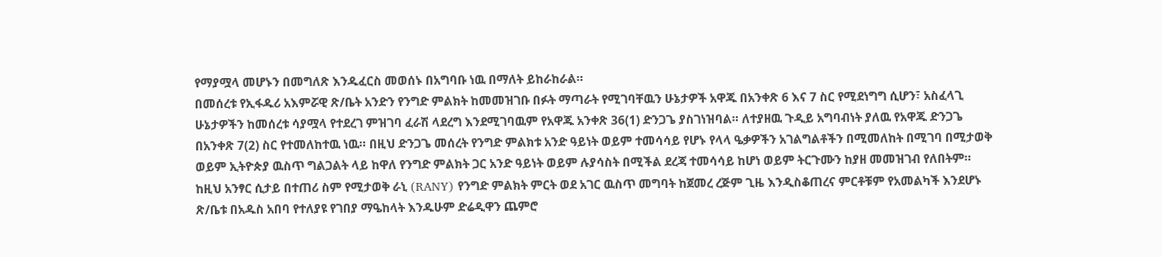የማያሟላ መሆኑን በመግለጽ እንዱፈርስ መወሰኑ በአግባቡ ነዉ በማለት ይከራከራል።
በመሰረቱ የኢፋዱሪ አእምሯዊ ጽ/ቤት አንድን የንግድ ምልክት ከመመዝገቡ በፉት ማጣራት የሚገባቸዉን ሁኔታዎች አዋጁ በአንቀጽ 6 እና 7 ስር የሚደነግግ ሲሆን፣ አስፈላጊ ሁኔታዎችን ከመሰረቱ ሳያሟላ የተደረገ ምዝገባ ፈራሽ ላደረግ እንደሚገባዉም የአዋጁ አንቀጽ 36(1) ድንጋጌ ያስገነዝባል። ለተያዘዉ ጉዲይ አግባብነት ያለዉ የአዋጁ ድንጋጌ በአንቀጽ 7(2) ስር የተመለከተዉ ነዉ። በዚህ ድንጋጌ መሰረት የንግድ ምልክቱ አንድ ዓይነት ወይም ተመሳሳይ የሆኑ የላላ ዔቃዎችን አገልግልቶችን በሚመለከት በሚገባ በሚታወቅ ወይም ኢትዮጵያ ዉስጥ ግልጋልት ላይ ከዋለ የንግድ ምልክት ጋር አንድ ዓይነት ወይም ሉያሳስት በሚችል ደረጃ ተመሳሳይ ከሆነ ወይም ትርጉሙን ከያዘ መመዝገብ የለበትም። ከዚህ አንፃር ሲታይ በተጠሪ ስም የሚታወቅ ራኒ (RANY) የንግድ ምልክት ምርት ወደ አገር ዉስጥ መግባት ከጀመረ ረጅም ጊዜ እንዲስቆጠረና ምርቶቹም የአመልካች እንደሆኑ ጽ/ቤቱ በአዱስ አበባ የተለያዩ የገበያ ማዔከላት እንዱሁም ድሬዲዋን ጨምሮ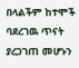በላልችም ከተሞች ባደረገዉ ጥናት ያረጋገጠ መሆኑን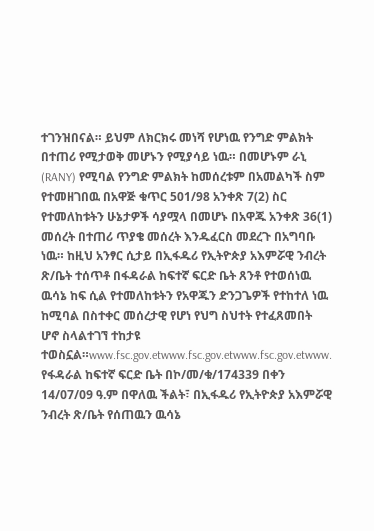ተገንዝበናል። ይህም ለክርክሩ መነሻ የሆነዉ የንግድ ምልክት በተጠሪ የሚታወቅ መሆኑን የሚያሳይ ነዉ። በመሆኑም ራኒ (RANY) የሚባል የንግድ ምልክት ከመሰረቱም በአመልካች ስም የተመዘገበዉ በአዋጅ ቁጥር 501/98 አንቀጽ 7(2) ስር የተመለከቱትን ሁኔታዎች ሳያሟላ በመሆኑ በአዋጁ አንቀጽ 36(1) መሰረት በተጠሪ ጥያቄ መሰረት እንዱፈርስ መደረጉ በአግባቡ ነዉ። ከዚህ አንፃር ሲታይ በኢፋዱሪ የኢትዮጵያ አእምሯዊ ንብረት ጽ/ቤት ተሰጥቶ በፋዳራል ከፍተኛ ፍርድ ቤት ጸንቶ የተወሰነዉ ዉሳኔ ከፍ ሲል የተመለከቱትን የአዋጁን ድንጋጌዎች የተከተለ ነዉ ከሚባል በስተቀር መሰረታዊ የሆነ የህግ ስህተት የተፈጸመበት ሆኖ ስላልተገኘ ተከታዩ ተወስኗል።www.fsc.gov.etwww.fsc.gov.etwww.fsc.gov.etwww.
የፋዳራል ከፍተኛ ፍርድ ቤት በኮ/መ/ቁ/174339 በቀን 14/07/09 ዓ.ም በዋለዉ ችልት፣ በኢፋዱሪ የኢትዮጵያ አእምሯዊ ንብረት ጽ/ቤት የሰጠዉን ዉሳኔ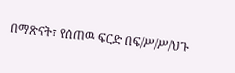በማጽናት፣ የሰጠዉ ፍርድ በፍ/ሥ/ሥ/ህጉ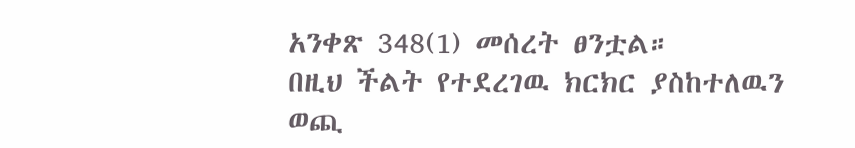አንቀጽ 348(1) መሰረት ፀንቷል።
በዚህ ችልት የተደረገዉ ክርክር ያስከተለዉን ወጪ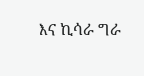እና ኪሳራ ግራ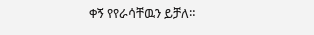ቀኝ የየራሳቸዉን ይቻለ።